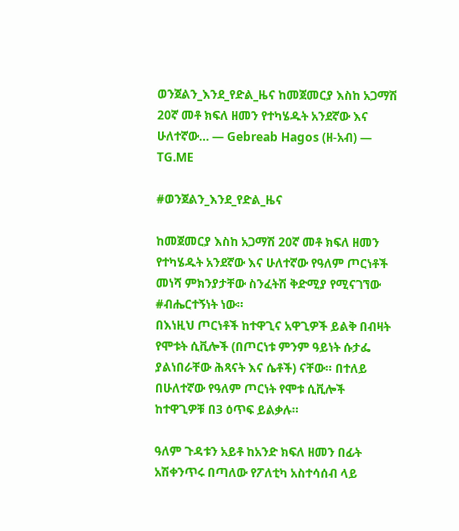ወንጀልን_እንደ_የድል_ዜና ከመጀመርያ እስከ አጋማሽ 20ኛ መቶ ክፍለ ዘመን የተካሄዱት አንደኛው እና ሁለተኛው… — Gebreab Hagos (ዘ-አብ) — TG.ME

#ወንጀልን_እንደ_የድል_ዜና

ከመጀመርያ እስከ አጋማሽ 20ኛ መቶ ክፍለ ዘመን የተካሄዱት አንደኛው እና ሁለተኛው የዓለም ጦርነቶች መነሻ ምክንያታቸው ስንፈትሽ ቅድሚያ የሚናገኘው #ብሔርተኝነት ነው።
በእነዚህ ጦርነቶች ከተዋጊና አዋጊዎች ይልቅ በብዛት የሞቱት ሲቪሎች (በጦርነቱ ምንም ዓይነት ሱታፌ ያልነበራቸው ሕጻናት እና ሴቶች) ናቸው። በተለይ በሁለተኛው የዓለም ጦርነት የሞቱ ሲቪሎች ከተዋጊዎቹ በ3 ዕጥፍ ይልቃሉ።

ዓለም ጉዳቱን አይቶ ከአንድ ክፍለ ዘመን በፊት አሽቀንጥሩ በጣለው የፖለቲካ አስተሳሰብ ላይ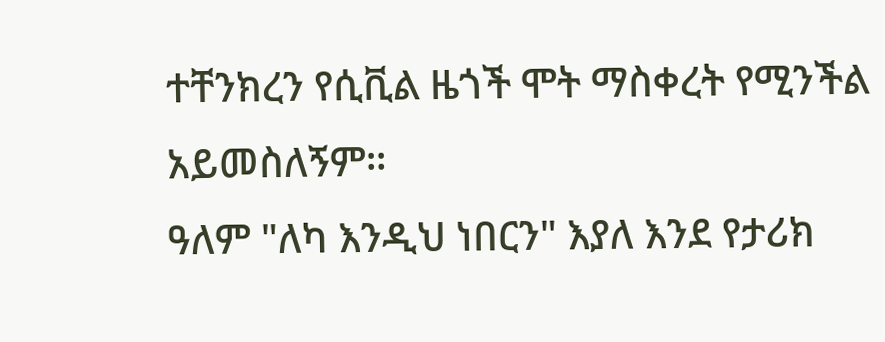ተቸንክረን የሲቪል ዜጎች ሞት ማስቀረት የሚንችል አይመስለኝም።
ዓለም "ለካ እንዲህ ነበርን" እያለ እንደ የታሪክ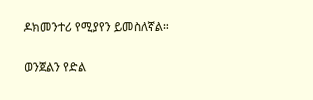ዶክመንተሪ የሚያየን ይመስለኛል።

ወንጀልን የድል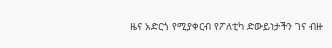ዜና አድርጎ የሚያቀርብ የፖለቲካ ድውይነታችን ገና ብዙ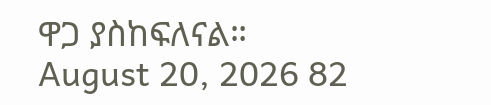ዋጋ ያስከፍለናል።
August 20, 2026 82